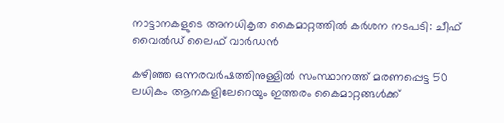നാട്ടാനകളുടെ അനധികൃത കൈമാറ്റത്തില്‍ കര്‍ശന നടപടി: ചീഫ് വൈല്‍ഡ് ലൈഫ് വാര്‍ഡന്‍

കഴിഞ്ഞ ഒന്നരവര്‍ഷത്തിനുള്ളില്‍ സംസ്ഥാനത്ത് മരണപ്പെട്ട 50 ലധികം ആനകളിലേറെയും ഇത്തരം കൈമാറ്റങ്ങള്‍ക്ക്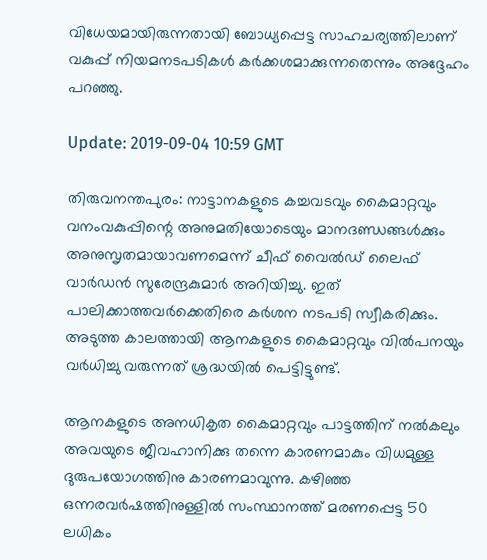വിധേയമായിരുന്നതായി ബോധ്യപ്പെട്ട സാഹചര്യത്തിലാണ് വകുപ്പ് നിയമനടപടികള്‍ കര്‍ക്കശമാക്കുന്നതെന്നും അദ്ദേഹം പറഞ്ഞു.

Update: 2019-09-04 10:59 GMT

തിരുവനന്തപുരം: നാട്ടാനകളുടെ കച്ചവടവും കൈമാറ്റവും വനംവകുപ്പിന്റെ അനുമതിയോടെയും മാനദണ്ഡങ്ങള്‍ക്കും അനുസൃതമായാവണമെന്ന് ചീഫ് വൈല്‍ഡ് ലൈഫ് വാര്‍ഡന്‍ സുരേന്ദ്രകുമാര്‍ അറിയിച്ചു. ഇത് പാലിക്കാത്തവര്‍ക്കെതിരെ കര്‍ശന നടപടി സ്വീകരിക്കും. അടുത്ത കാലത്തായി ആനകളുടെ കൈമാറ്റവും വില്‍പനയും വര്‍ധിച്ചു വരുന്നത് ശ്രദ്ധയില്‍ പെട്ടിട്ടുണ്ട്.

ആനകളുടെ അനധികൃത കൈമാറ്റവും പാട്ടത്തിന് നല്‍കലും അവയുടെ ജീവഹാനിക്കു തന്നെ കാരണമാകും വിധമുള്ള ദുരുപയോഗത്തിനു കാരണമാവുന്നു. കഴിഞ്ഞ ഒന്നരവര്‍ഷത്തിനുള്ളില്‍ സംസ്ഥാനത്ത് മരണപ്പെട്ട 50 ലധികം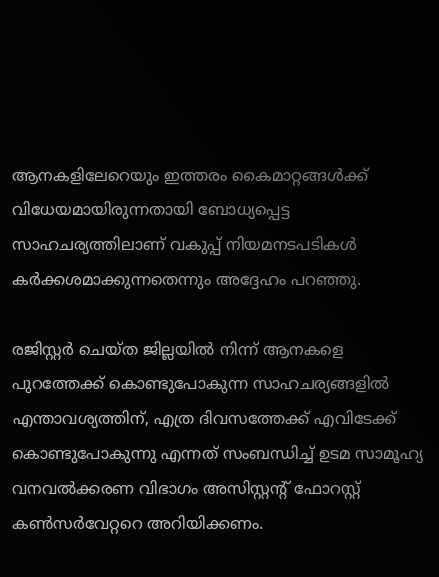ആനകളിലേറെയും ഇത്തരം കൈമാറ്റങ്ങള്‍ക്ക് വിധേയമായിരുന്നതായി ബോധ്യപ്പെട്ട സാഹചര്യത്തിലാണ് വകുപ്പ് നിയമനടപടികള്‍ കര്‍ക്കശമാക്കുന്നതെന്നും അദ്ദേഹം പറഞ്ഞു.

രജിസ്റ്റർ ചെയ്ത ജില്ലയില്‍ നിന്ന് ആനകളെ പുറത്തേക്ക് കൊണ്ടുപോകുന്ന സാഹചര്യങ്ങളില്‍ എന്താവശ്യത്തിന്, എത്ര ദിവസത്തേക്ക് എവിടേക്ക് കൊണ്ടുപോകുന്നു എന്നത് സംബന്ധിച്ച് ഉടമ സാമൂഹ്യ വനവല്‍ക്കരണ വിഭാഗം അസിസ്റ്റന്റ് ഫോറസ്റ്റ് കണ്‍സര്‍വേറ്ററെ അറിയിക്കണം.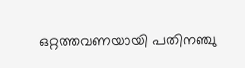ഒറ്റത്തവണയായി പതിനഞ്ചു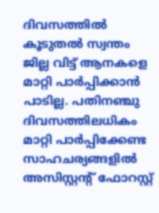ദിവസത്തില്‍ കൂടുതല്‍ സ്വന്തം ജില്ല വിട്ട് ആനകളെ മാറ്റി പാര്‍പ്പിക്കാന്‍ പാടില്ല. പതിനഞ്ചു ദിവസത്തിലധികം മാറ്റി പാര്‍പ്പിക്കേണ്ട സാഹചര്യങ്ങളില്‍ അസിസ്റ്റന്റ് ഫോറസ്റ്റ്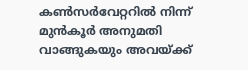കണ്‍സര്‍വേറ്ററില്‍ നിന്ന് മുന്‍കൂര്‍ അനുമതി വാങ്ങുകയും അവയ്ക്ക്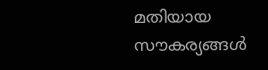മതിയായ സൗകര്യങ്ങള്‍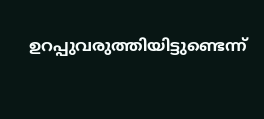ഉറപ്പുവരുത്തിയിട്ടുണ്ടെന്ന്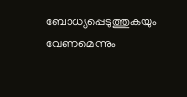ബോധ്യപ്പെടുത്തുകയും വേണമെന്നും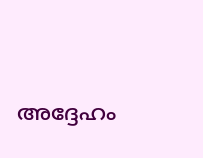അദ്ദേഹം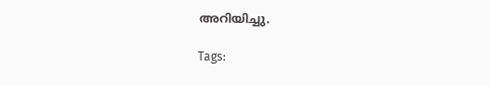അറിയിച്ചു.

Tags: